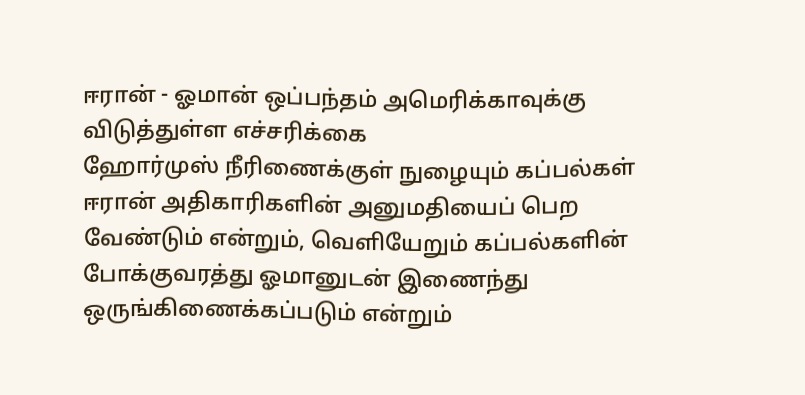ஈரான் - ஓமான் ஒப்பந்தம் அமெரிக்காவுக்கு விடுத்துள்ள எச்சரிக்கை
ஹோர்முஸ் நீரிணைக்குள் நுழையும் கப்பல்கள் ஈரான் அதிகாரிகளின் அனுமதியைப் பெற வேண்டும் என்றும், வெளியேறும் கப்பல்களின் போக்குவரத்து ஓமானுடன் இணைந்து ஒருங்கிணைக்கப்படும் என்றும்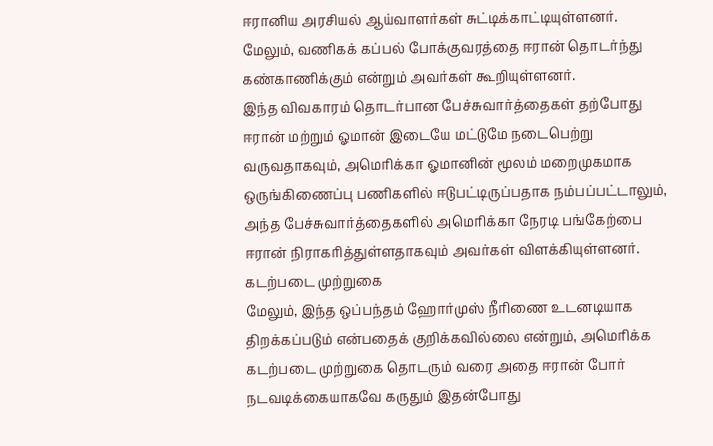ஈரானிய அரசியல் ஆய்வாளர்கள் சுட்டிக்காட்டியுள்ளனர்.
மேலும், வணிகக் கப்பல் போக்குவரத்தை ஈரான் தொடர்ந்து கண்காணிக்கும் என்றும் அவர்கள் கூறியுள்ளனர்.
இந்த விவகாரம் தொடர்பான பேச்சுவார்த்தைகள் தற்போது ஈரான் மற்றும் ஓமான் இடையே மட்டுமே நடைபெற்று வருவதாகவும், அமெரிக்கா ஓமானின் மூலம் மறைமுகமாக ஒருங்கிணைப்பு பணிகளில் ஈடுபட்டிருப்பதாக நம்பப்பட்டாலும், அந்த பேச்சுவார்த்தைகளில் அமெரிக்கா நேரடி பங்கேற்பை ஈரான் நிராகரித்துள்ளதாகவும் அவர்கள் விளக்கியுள்ளனர்.
கடற்படை முற்றுகை
மேலும், இந்த ஒப்பந்தம் ஹோர்முஸ் நீரிணை உடனடியாக திறக்கப்படும் என்பதைக் குறிக்கவில்லை என்றும், அமெரிக்க கடற்படை முற்றுகை தொடரும் வரை அதை ஈரான் போர் நடவடிக்கையாகவே கருதும் இதன்போது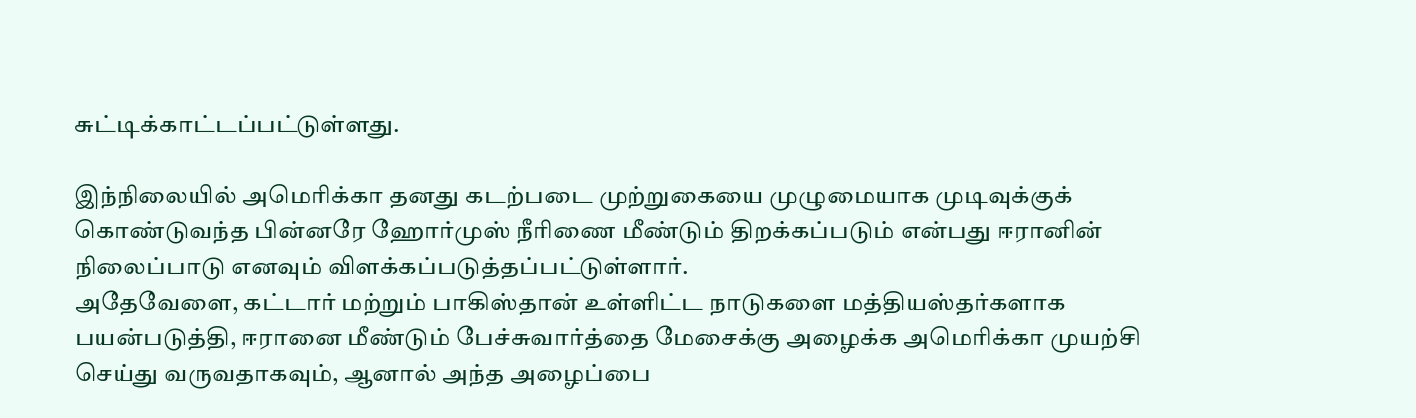சுட்டிக்காட்டப்பட்டுள்ளது.

இந்நிலையில் அமெரிக்கா தனது கடற்படை முற்றுகையை முழுமையாக முடிவுக்குக் கொண்டுவந்த பின்னரே ஹோர்முஸ் நீரிணை மீண்டும் திறக்கப்படும் என்பது ஈரானின் நிலைப்பாடு எனவும் விளக்கப்படுத்தப்பட்டுள்ளார்.
அதேவேளை, கட்டார் மற்றும் பாகிஸ்தான் உள்ளிட்ட நாடுகளை மத்தியஸ்தர்களாக பயன்படுத்தி, ஈரானை மீண்டும் பேச்சுவார்த்தை மேசைக்கு அழைக்க அமெரிக்கா முயற்சி செய்து வருவதாகவும், ஆனால் அந்த அழைப்பை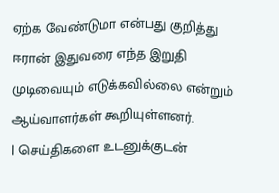ஏற்க வேண்டுமா என்பது குறித்து ஈரான் இதுவரை எந்த இறுதி முடிவையும் எடுக்கவில்லை என்றும் ஆய்வாளர்கள் கூறியுள்ளனர்.
| செய்திகளை உடனுக்குடன்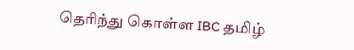தெரிந்து கொள்ள IBC தமிழ்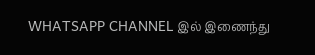WHATSAPP CHANNEL இல் இணைந்து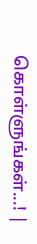கொள்ளுங்கள்...! |